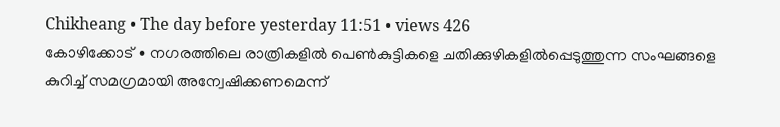Chikheang • The day before yesterday 11:51 • views 426
കോഴിക്കോട് ∙ നഗരത്തിലെ രാത്രികളിൽ പെൺകുട്ടികളെ ചതിക്കുഴികളിൽപ്പെടുത്തുന്ന സംഘങ്ങളെ കുറിച്ച് സമഗ്രമായി അന്വേഷിക്കണമെന്ന്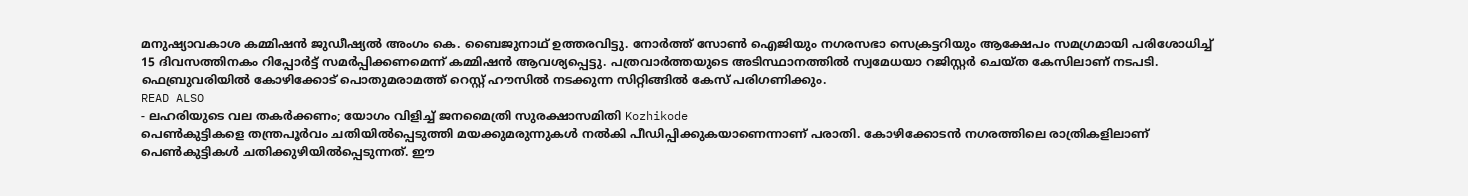മനുഷ്യാവകാശ കമ്മിഷൻ ജുഡീഷ്യൽ അംഗം കെ. ബൈജുനാഥ് ഉത്തരവിട്ടു. നോർത്ത് സോൺ ഐജിയും നഗരസഭാ സെക്രട്ടറിയും ആക്ഷേപം സമഗ്രമായി പരിശോധിച്ച് 15 ദിവസത്തിനകം റിപ്പോർട്ട് സമർപ്പിക്കണമെന്ന് കമ്മിഷൻ ആവശ്യപ്പെട്ടു. പത്രവാർത്തയുടെ അടിസ്ഥാനത്തിൽ സ്വമേധയാ റജിസ്റ്റർ ചെയ്ത കേസിലാണ് നടപടി. ഫെബ്രുവരിയിൽ കോഴിക്കോട് പൊതുമരാമത്ത് റെസ്റ്റ് ഹൗസിൽ നടക്കുന്ന സിറ്റിങ്ങിൽ കേസ് പരിഗണിക്കും.
READ ALSO
- ലഹരിയുടെ വല തകർക്കണം; യോഗം വിളിച്ച് ജനമൈത്രി സുരക്ഷാസമിതി Kozhikode
പെൺകുട്ടികളെ തന്ത്രപൂർവം ചതിയിൽപ്പെടുത്തി മയക്കുമരുന്നുകൾ നൽകി പീഡിപ്പിക്കുകയാണെന്നാണ് പരാതി. കോഴിക്കോടൻ നഗരത്തിലെ രാത്രികളിലാണ് പെൺകുട്ടികൾ ചതിക്കുഴിയിൽപ്പെടുന്നത്. ഈ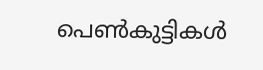പെൺകുട്ടികൾ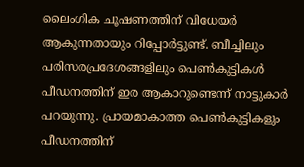ലൈംഗിക ചൂഷണത്തിന് വിധേയർ ആകുന്നതായും റിപ്പോർട്ടുണ്ട്. ബീച്ചിലും പരിസരപ്രദേശങ്ങളിലും പെൺകുട്ടികൾ പീഡനത്തിന് ഇര ആകാറുണ്ടെന്ന് നാട്ടുകാർ പറയുന്നു. പ്രായമാകാത്ത പെൺകുട്ടികളും പീഡനത്തിന്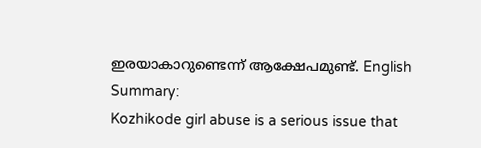ഇരയാകാറുണ്ടെന്ന് ആക്ഷേപമുണ്ട്. English Summary:
Kozhikode girl abuse is a serious issue that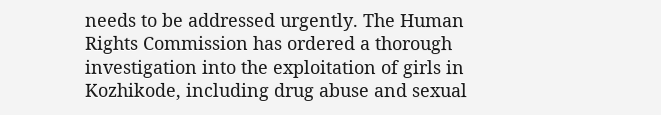needs to be addressed urgently. The Human Rights Commission has ordered a thorough investigation into the exploitation of girls in Kozhikode, including drug abuse and sexual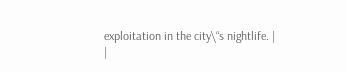exploitation in the city\“s nightlife. |
|